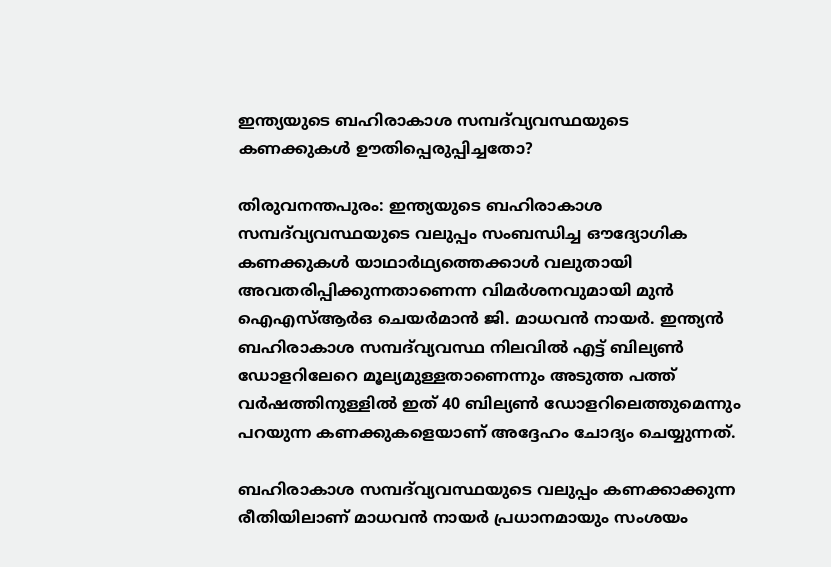ഇന്ത്യയുടെ ബഹിരാകാശ സമ്പദ്‌വ്യവസ്ഥയുടെ കണക്കുകൾ ഊതിപ്പെരുപ്പിച്ചതോ?

തിരുവനന്തപുരം: ഇന്ത്യയുടെ ബഹിരാകാശ സമ്പദ്‌വ്യവസ്ഥയുടെ വലുപ്പം സംബന്ധിച്ച ഔദ്യോഗിക കണക്കുകൾ യാഥാർഥ്യത്തെക്കാൾ വലുതായി അവതരിപ്പിക്കുന്നതാണെന്ന വിമർശനവുമായി മുൻ ഐഎസ്ആർഒ ചെയർമാൻ ജി. മാധവൻ നായർ. ഇന്ത്യൻ ബഹിരാകാശ സമ്പദ്‌വ്യവസ്ഥ നിലവിൽ എട്ട് ബില്യൺ ഡോളറിലേറെ മൂല്യമുള്ളതാണെന്നും അടുത്ത പത്ത് വർഷത്തിനുള്ളിൽ ഇത് 40 ബില്യൺ ഡോളറിലെത്തുമെന്നും പറയുന്ന കണക്കുകളെയാണ് അദ്ദേഹം ചോദ്യം ചെയ്യുന്നത്.

ബഹിരാകാശ സമ്പദ്‌വ്യവസ്ഥയുടെ വലുപ്പം കണക്കാക്കുന്ന രീതിയിലാണ് മാധവൻ നായർ പ്രധാനമായും സംശയം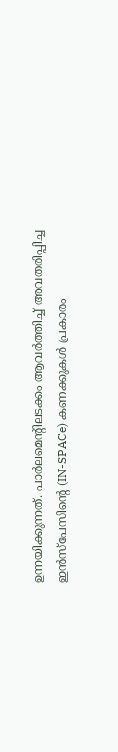ഉന്നയിക്കുന്നത്. പാർലമെന്റിലടക്കം ആവർത്തിച്ച് അവതരിപ്പിച്ച ഇൻസ്പേസിന്റെ (IN-SPACe) കണക്കുകൾ പ്രകാരം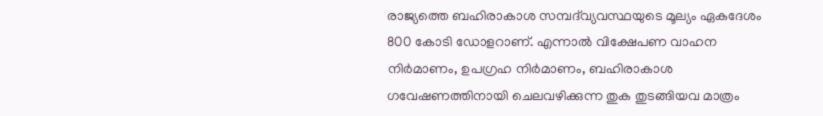രാജ്യത്തെ ബഹിരാകാശ സമ്പദ്‌വ്യവസ്ഥയുടെ മൂല്യം ഏകദേശം 800 കോടി ഡോളറാണ്. എന്നാൽ വിക്ഷേപണ വാഹന നിർമാണം, ഉപഗ്രഹ നിർമാണം, ബഹിരാകാശ ഗവേഷണത്തിനായി ചെലവഴിക്കുന്ന തുക തുടങ്ങിയവ മാത്രം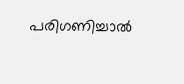പരിഗണിച്ചാൽ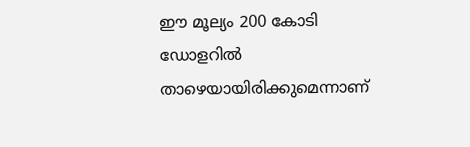ഈ മൂല്യം 200 കോടി ഡോളറിൽ താഴെയായിരിക്കുമെന്നാണ്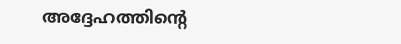അദ്ദേഹത്തിന്റെ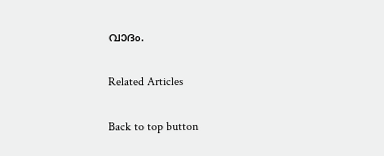വാദം.

Related Articles

Back to top button